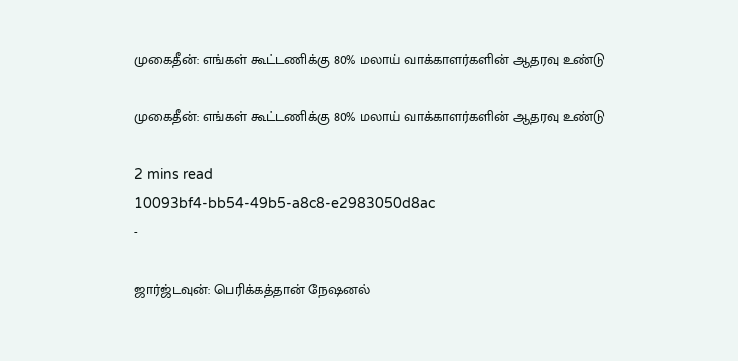முகைதீன்: எங்கள் கூட்டணிக்கு 80% மலாய் வாக்காளர்களின் ஆதரவு உண்டு

முகைதீன்: எங்கள் கூட்டணிக்கு 80% மலாய் வாக்காளர்களின் ஆதரவு உண்டு

2 mins read
10093bf4-bb54-49b5-a8c8-e2983050d8ac
-

ஜார்ஜ்டவுன்: பெரிக்கத்தான் நேஷனல்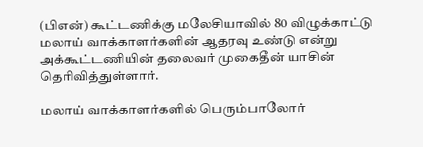(பிஎன்) கூட்டணிக்கு மலேசியாவில் 80 விழுக்காட்டு மலாய் வாக்காளர்களின் ஆதரவு உண்டு என்று அக்கூட்டணியின் தலைவர் முகைதீன் யாசின் தெரிவித்துள்ளார்.

மலாய் வாக்காளர்களில் பெரும்பாலோர்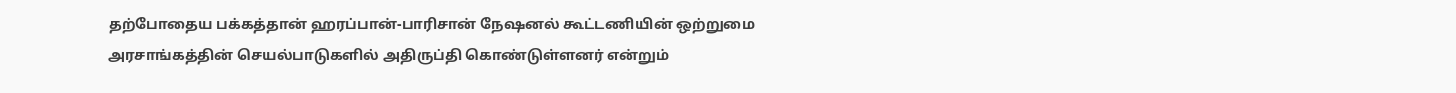தற்போதைய பக்கத்தான் ஹரப்பான்-பாரிசான் நேஷனல் கூட்டணியின் ஒற்றுமை அரசாங்கத்தின் செயல்பாடுகளில் அதிருப்தி கொண்டுள்ளனர் என்றும்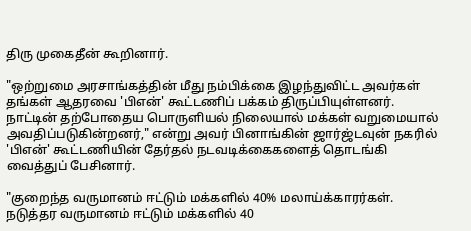திரு முகைதீன் கூறினார்.

"ஒற்றுமை அரசாங்கத்தின் மீது நம்பிக்கை இழந்துவிட்ட அவர்கள் தங்கள் ஆதரவை 'பிஎன்' கூட்டணிப் பக்கம் திருப்பியுள்ளனர். நாட்டின் தற்போதைய பொருளியல் நிலையால் மக்கள் வறுமையால் அவதிப்படுகின்றனர்," என்று அவர் பினாங்கின் ஜார்ஜ்டவுன் நகரில் 'பிஎன்' கூட்டணியின் தேர்தல் நடவடிக்கைகளைத் தொடங்கி வைத்துப் பேசினார்.

"குறைந்த வருமானம் ஈட்டும் மக்களில் 40% மலாய்க்காரர்கள். நடுத்தர வருமானம் ஈட்டும் மக்களில் 40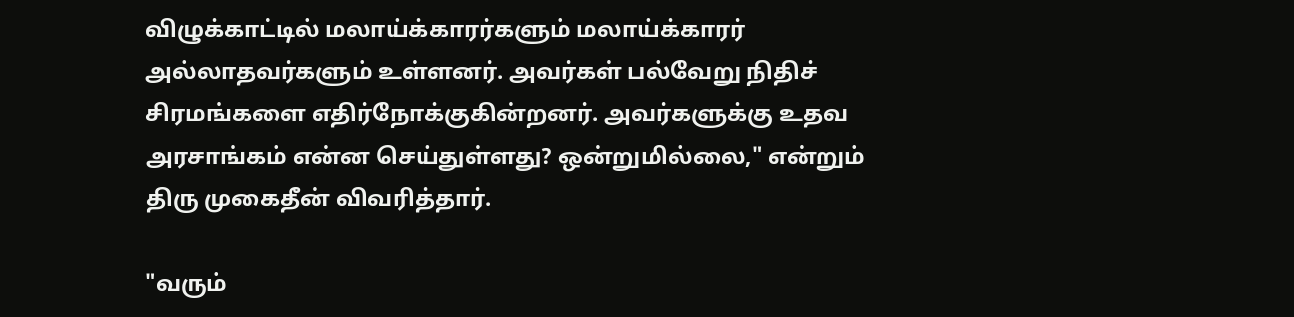விழுக்காட்டில் மலாய்க்காரர்களும் மலாய்க்காரர் அல்லாதவர்களும் உள்ளனர். அவர்கள் பல்வேறு நிதிச் சிரமங்களை எதிர்நோக்குகின்றனர். அவர்களுக்கு உதவ அரசாங்கம் என்ன செய்துள்ளது? ஒன்றுமில்லை," என்றும் திரு முகைதீன் விவரித்தார்.

"வரும்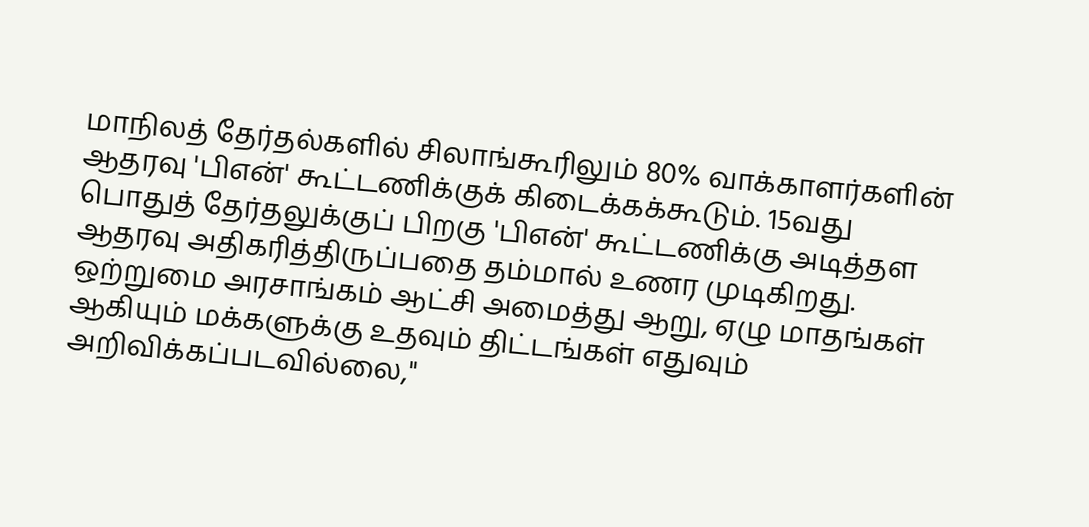மாநிலத் தேர்தல்களில் சிலாங்கூரிலும் 80% வாக்காளர்களின் ஆதரவு 'பிஎன்' கூட்டணிக்குக் கிடைக்கக்கூடும். 15வது பொதுத் தேர்தலுக்குப் பிறகு 'பிஎன்' கூட்டணிக்கு அடித்தள ஆதரவு அதிகரித்திருப்பதை தம்மால் உணர முடிகிறது. ஒற்றுமை அரசாங்கம் ஆட்சி அமைத்து ஆறு, ஏழு மாதங்கள் ஆகியும் மக்களுக்கு உதவும் திட்டங்கள் எதுவும் அறிவிக்கப்படவில்லை,"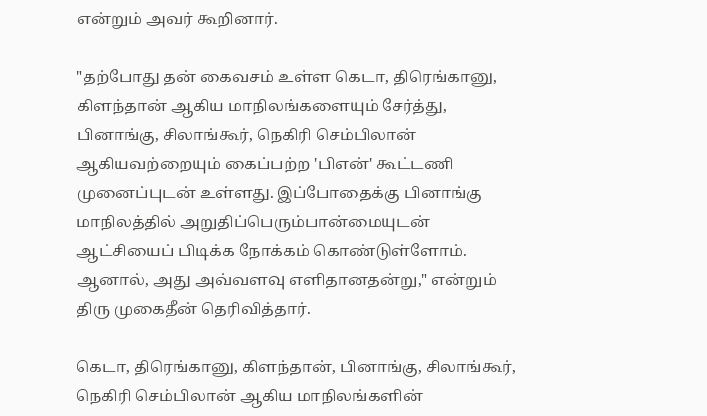என்றும் அவர் கூறினார்.

"தற்போது தன் கைவசம் உள்ள கெடா, திரெங்கானு, கிளந்தான் ஆகிய மாநிலங்களையும் சேர்த்து, பினாங்கு, சிலாங்கூர், நெகிரி செம்பிலான் ஆகியவற்றையும் கைப்பற்ற 'பிஎன்' கூட்டணி முனைப்புடன் உள்ளது. இப்போதைக்கு பினாங்கு மாநிலத்தில் அறுதிப்பெரும்பான்மையுடன் ஆட்சியைப் பிடிக்க நோக்கம் கொண்டுள்ளோம். ஆனால், அது அவ்வளவு எளிதானதன்று," என்றும் திரு முகைதீன் தெரிவித்தார்.

கெடா, திரெங்கானு, கிளந்தான், பினாங்கு, சிலாங்கூர், நெகிரி செம்பிலான் ஆகிய மாநிலங்களின்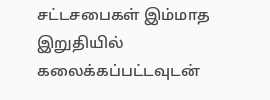சட்டசபைகள் இம்மாத இறுதியில் கலைக்கப்பட்டவுடன்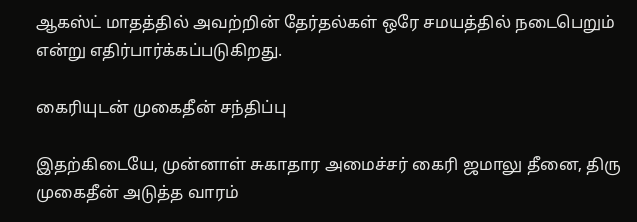ஆகஸ்ட் மாதத்தில் அவற்றின் தேர்தல்கள் ஒரே சமயத்தில் நடைபெறும் என்று எதிர்பார்க்கப்படுகிறது.

கைரியுடன் முகைதீன் சந்திப்பு

இதற்கிடையே, முன்னாள் சுகாதார அமைச்சர் கைரி ஜமாலு தீனை, திரு முகைதீன் அடுத்த வாரம்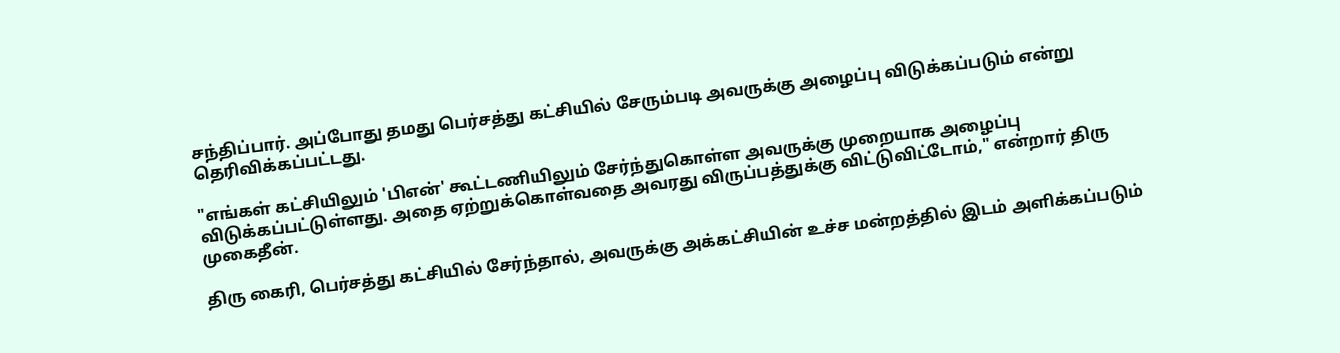சந்திப்பார். அப்போது தமது பெர்சத்து கட்சியில் சேரும்படி அவருக்கு அழைப்பு விடுக்கப்படும் என்று தெரிவிக்கப்பட்டது.

"எங்கள் கட்சியிலும் 'பிஎன்' கூட்டணியிலும் சேர்ந்துகொள்ள அவருக்கு முறையாக அழைப்பு விடுக்கப்பட்டுள்ளது. அதை ஏற்றுக்கொள்வதை அவரது விருப்பத்துக்கு விட்டுவிட்டோம்," என்றார் திரு முகைதீன்.

திரு கைரி, பெர்சத்து கட்சியில் சேர்ந்தால், அவருக்கு அக்கட்சியின் உச்ச மன்றத்தில் இடம் அளிக்கப்படும்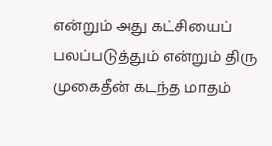என்றும் அது கட்சியைப் பலப்படுத்தும் என்றும் திரு முகைதீன் கடந்த மாதம்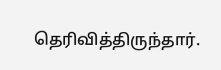தெரிவித்திருந்தார்.